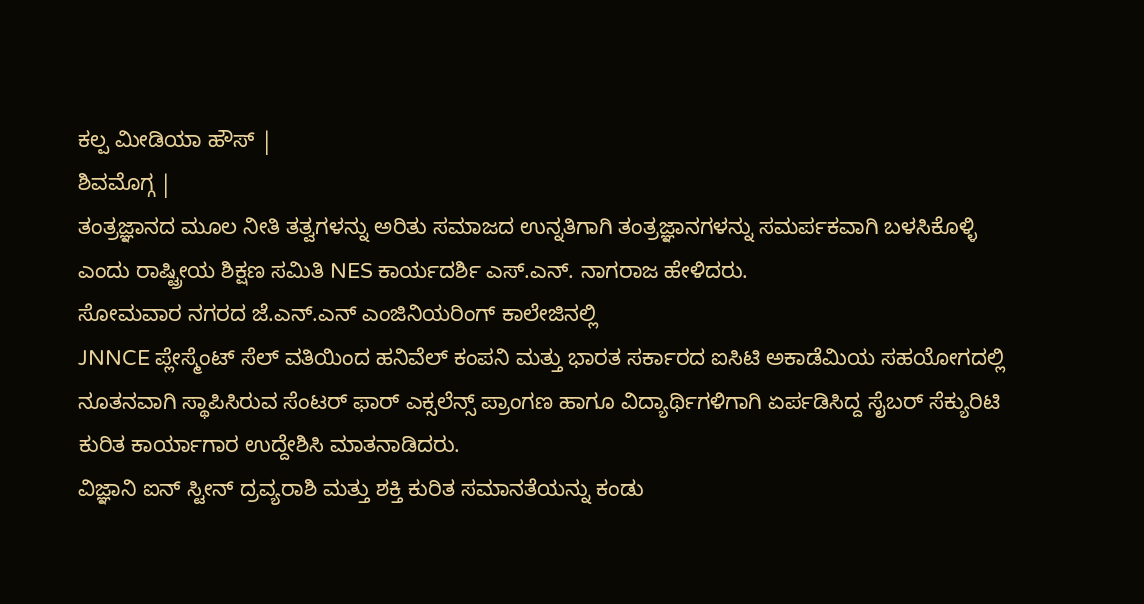ಕಲ್ಪ ಮೀಡಿಯಾ ಹೌಸ್ |
ಶಿವಮೊಗ್ಗ |
ತಂತ್ರಜ್ಞಾನದ ಮೂಲ ನೀತಿ ತತ್ವಗಳನ್ನು ಅರಿತು ಸಮಾಜದ ಉನ್ನತಿಗಾಗಿ ತಂತ್ರಜ್ಞಾನಗಳನ್ನು ಸಮರ್ಪಕವಾಗಿ ಬಳಸಿಕೊಳ್ಳಿ ಎಂದು ರಾಷ್ಟ್ರೀಯ ಶಿಕ್ಷಣ ಸಮಿತಿ NES ಕಾರ್ಯದರ್ಶಿ ಎಸ್.ಎನ್. ನಾಗರಾಜ ಹೇಳಿದರು.
ಸೋಮವಾರ ನಗರದ ಜೆ.ಎನ್.ಎನ್ ಎಂಜಿನಿಯರಿಂಗ್ ಕಾಲೇಜಿನಲ್ಲಿ
JNNCE ಪ್ಲೇಸ್ಮೆಂಟ್ ಸೆಲ್ ವತಿಯಿಂದ ಹನಿವೆಲ್ ಕಂಪನಿ ಮತ್ತು ಭಾರತ ಸರ್ಕಾರದ ಐಸಿಟಿ ಅಕಾಡೆಮಿಯ ಸಹಯೋಗದಲ್ಲಿ ನೂತನವಾಗಿ ಸ್ಥಾಪಿಸಿರುವ ಸೆಂಟರ್ ಫಾರ್ ಎಕ್ಸಲೆನ್ಸ್ ಪ್ರಾಂಗಣ ಹಾಗೂ ವಿದ್ಯಾರ್ಥಿಗಳಿಗಾಗಿ ಏರ್ಪಡಿಸಿದ್ದ ಸೈಬರ್ ಸೆಕ್ಯುರಿಟಿ ಕುರಿತ ಕಾರ್ಯಾಗಾರ ಉದ್ದೇಶಿಸಿ ಮಾತನಾಡಿದರು.
ವಿಜ್ಞಾನಿ ಐನ್ ಸ್ಟೀನ್ ದ್ರವ್ಯರಾಶಿ ಮತ್ತು ಶಕ್ತಿ ಕುರಿತ ಸಮಾನತೆಯನ್ನು ಕಂಡು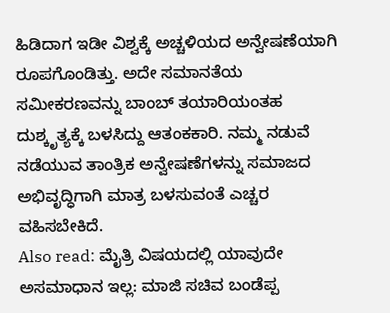ಹಿಡಿದಾಗ ಇಡೀ ವಿಶ್ವಕ್ಕೆ ಅಚ್ಚಳಿಯದ ಅನ್ವೇಷಣೆಯಾಗಿ ರೂಪಗೊಂಡಿತ್ತು. ಅದೇ ಸಮಾನತೆಯ ಸಮೀಕರಣವನ್ನು ಬಾಂಬ್ ತಯಾರಿಯಂತಹ ದುಶ್ಕೃತ್ಯಕ್ಕೆ ಬಳಸಿದ್ದು ಆತಂಕಕಾರಿ. ನಮ್ಮ ನಡುವೆ ನಡೆಯುವ ತಾಂತ್ರಿಕ ಅನ್ವೇಷಣೆಗಳನ್ನು ಸಮಾಜದ ಅಭಿವೃದ್ಧಿಗಾಗಿ ಮಾತ್ರ ಬಳಸುವಂತೆ ಎಚ್ಚರ ವಹಿಸಬೇಕಿದೆ.
Also read: ಮೈತ್ರಿ ವಿಷಯದಲ್ಲಿ ಯಾವುದೇ ಅಸಮಾಧಾನ ಇಲ್ಲ: ಮಾಜಿ ಸಚಿವ ಬಂಡೆಪ್ಪ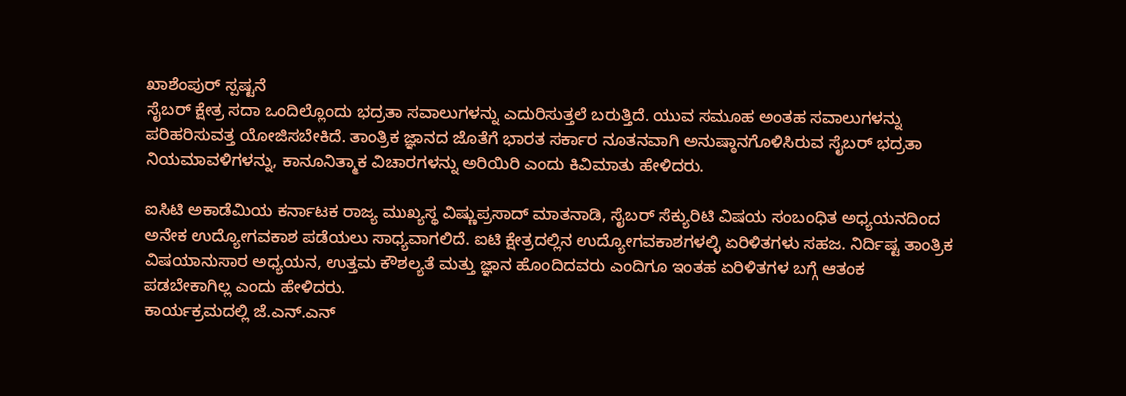ಖಾಶೆಂಪುರ್ ಸ್ಪಷ್ಟನೆ
ಸೈಬರ್ ಕ್ಷೇತ್ರ ಸದಾ ಒಂದಿಲ್ಲೊಂದು ಭದ್ರತಾ ಸವಾಲುಗಳನ್ನು ಎದುರಿಸುತ್ತಲೆ ಬರುತ್ತಿದೆ. ಯುವ ಸಮೂಹ ಅಂತಹ ಸವಾಲುಗಳನ್ನು ಪರಿಹರಿಸುವತ್ತ ಯೋಜಿಸಬೇಕಿದೆ. ತಾಂತ್ರಿಕ ಜ್ಞಾನದ ಜೊತೆಗೆ ಭಾರತ ಸರ್ಕಾರ ನೂತನವಾಗಿ ಅನುಷ್ಠಾನಗೊಳಿಸಿರುವ ಸೈಬರ್ ಭದ್ರತಾ ನಿಯಮಾವಳಿಗಳನ್ನು, ಕಾನೂನಿತ್ಮಾಕ ವಿಚಾರಗಳನ್ನು ಅರಿಯಿರಿ ಎಂದು ಕಿವಿಮಾತು ಹೇಳಿದರು.

ಐಸಿಟಿ ಅಕಾಡೆಮಿಯ ಕರ್ನಾಟಕ ರಾಜ್ಯ ಮುಖ್ಯಸ್ಥ ವಿಷ್ಣುಪ್ರಸಾದ್ ಮಾತನಾಡಿ, ಸೈಬರ್ ಸೆಕ್ಯುರಿಟಿ ವಿಷಯ ಸಂಬಂಧಿತ ಅಧ್ಯಯನದಿಂದ ಅನೇಕ ಉದ್ಯೋಗವಕಾಶ ಪಡೆಯಲು ಸಾಧ್ಯವಾಗಲಿದೆ. ಐಟಿ ಕ್ಷೇತ್ರದಲ್ಲಿನ ಉದ್ಯೋಗವಕಾಶಗಳಲ್ಳಿ ಏರಿಳಿತಗಳು ಸಹಜ. ನಿರ್ದಿಷ್ಟ ತಾಂತ್ರಿಕ ವಿಷಯಾನುಸಾರ ಅಧ್ಯಯನ, ಉತ್ತಮ ಕೌಶಲ್ಯತೆ ಮತ್ತು ಜ್ಞಾನ ಹೊಂದಿದವರು ಎಂದಿಗೂ ಇಂತಹ ಏರಿಳಿತಗಳ ಬಗ್ಗೆ ಆತಂಕ ಪಡಬೇಕಾಗಿಲ್ಲ ಎಂದು ಹೇಳಿದರು.
ಕಾರ್ಯಕ್ರಮದಲ್ಲಿ ಜೆ.ಎನ್.ಎನ್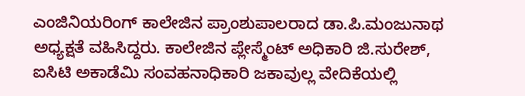ಎಂಜಿನಿಯರಿಂಗ್ ಕಾಲೇಜಿನ ಪ್ರಾಂಶುಪಾಲರಾದ ಡಾ.ಪಿ.ಮಂಜುನಾಥ ಅಧ್ಯಕ್ಷತೆ ವಹಿಸಿದ್ದರು. ಕಾಲೇಜಿನ ಪ್ಲೇಸ್ಮೆಂಟ್ ಅಧಿಕಾರಿ ಜಿ.ಸುರೇಶ್, ಐಸಿಟಿ ಅಕಾಡೆಮಿ ಸಂವಹನಾಧಿಕಾರಿ ಜಕಾವುಲ್ಲ ವೇದಿಕೆಯಲ್ಲಿ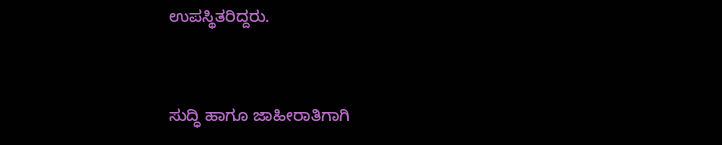ಉಪಸ್ಥಿತರಿದ್ದರು.


ಸುದ್ಧಿ ಹಾಗೂ ಜಾಹೀರಾತಿಗಾಗಿ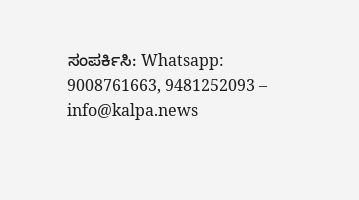ಸಂಪರ್ಕಿಸಿ: Whatsapp: 9008761663, 9481252093 – info@kalpa.news